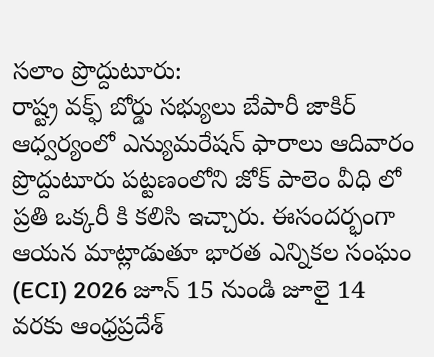సలాం ప్రొద్దుటూరు:
రాష్ట్ర వక్ఫ్ బోర్డు సభ్యులు బేపారీ జాకిర్ ఆధ్వర్యంలో ఎన్యుమరేషన్ ఫారాలు ఆదివారం ప్రొద్దుటూరు పట్టణంలోని జోక్ పాలెం వీధి లో ప్రతి ఒక్కరీ కి కలిసి ఇచ్చారు. ఈసందర్భంగా ఆయన మాట్లాడుతూ భారత ఎన్నికల సంఘం (ECI) 2026 జూన్ 15 నుండి జూలై 14 వరకు ఆంధ్రప్రదేశ్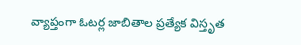వ్యాప్తంగా ఓటర్ల జాబితాల ప్రత్యేక విస్తృత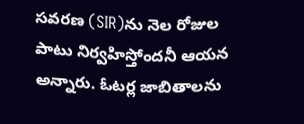సవరణ (SIR)ను నెల రోజుల పాటు నిర్వహిస్తోందనీ ఆయన అన్నారు. ఓటర్ల జాబితాలను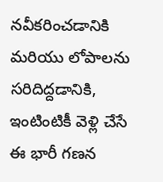నవీకరించడానికి మరియు లోపాలను సరిదిద్దడానికి, ఇంటింటికీ వెళ్లి చేసే ఈ భారీ గణన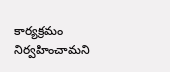కార్యక్రమం నిర్వహించామని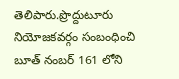తెలిపారు.ప్రొద్దుటూరు నియోజకవర్గం సంబంధించి బూత్ నంబర్ 161 లోని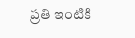ప్రతి ఇంటికి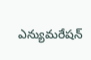ఎన్యుమరేషన్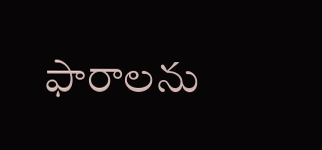ఫారాలను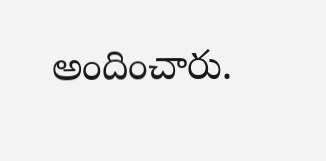అందించారు.